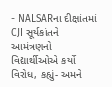- NALSARના દીક્ષાંતમાં CJI સૂર્યકાંતને આમંત્રણનો વિદ્યાર્થીઓએ કર્યો વિરોધ, કહ્યું- અમને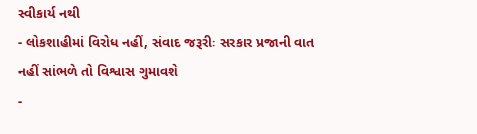સ્વીકાર્ય નથી
- લોકશાહીમાં વિરોધ નહીં, સંવાદ જરૂરીઃ સરકાર પ્રજાની વાત નહીં સાંભળે તો વિશ્વાસ ગુમાવશે
-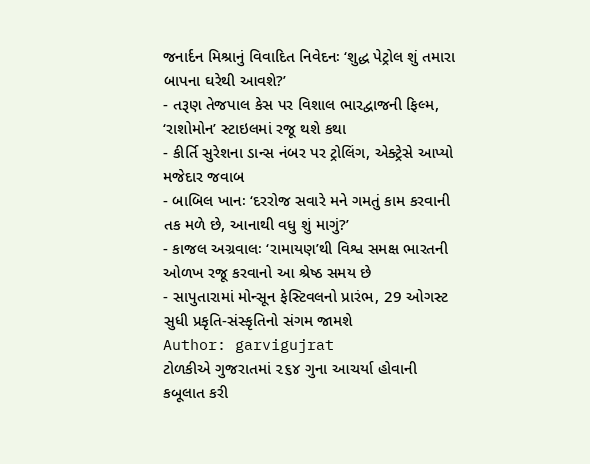જનાર્દન મિશ્રાનું વિવાદિત નિવેદનઃ ‘શુદ્ધ પેટ્રોલ શું તમારા બાપના ઘરેથી આવશે?’
- તરૂણ તેજપાલ કેસ પર વિશાલ ભારદ્વાજની ફિલ્મ, ‘રાશોમોન’ સ્ટાઇલમાં રજૂ થશે કથા
- કીર્તિ સુરેશના ડાન્સ નંબર પર ટ્રોલિંગ, એક્ટ્રેસે આપ્યો મજેદાર જવાબ
- બાબિલ ખાનઃ ‘દરરોજ સવારે મને ગમતું કામ કરવાની તક મળે છે, આનાથી વધુ શું માગું?’
- કાજલ અગ્રવાલઃ ‘રામાયણ’થી વિશ્વ સમક્ષ ભારતની ઓળખ રજૂ કરવાનો આ શ્રેષ્ઠ સમય છે
- સાપુતારામાં મોન્સૂન ફેસ્ટિવલનો પ્રારંભ, 29 ઓગસ્ટ સુધી પ્રકૃતિ-સંસ્કૃતિનો સંગમ જામશે
Author: garvigujrat
ટોળકીએ ગુજરાતમાં ૨૬૪ ગુના આચર્યા હોવાની કબૂલાત કરી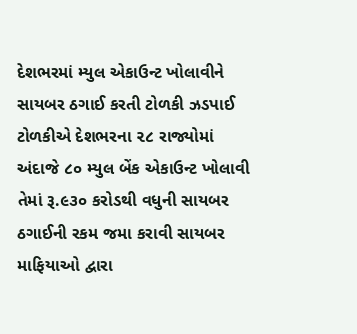દેશભરમાં મ્યુલ એકાઉન્ટ ખોલાવીને સાયબર ઠગાઈ કરતી ટોળકી ઝડપાઈ ટોળકીએ દેશભરના ૨૮ રાજ્યોમાં અંદાજે ૮૦ મ્યુલ બેંક એકાઉન્ટ ખોલાવી તેમાં રૂ.૯૩૦ કરોડથી વધુની સાયબર ઠગાઈની રકમ જમા કરાવી સાયબર માફિયાઓ દ્વારા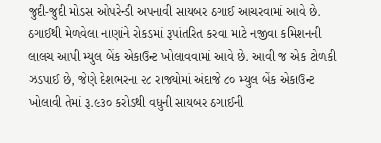જુદી-જુદી મોડસ ઓપરેન્ડી અપનાવી સાયબર ઠગાઈ આચરવામાં આવે છે. ઠગાઈથી મેળવેલા નાણાંને રોકડમાં રૂપાંતરિત કરવા માટે નજીવા કમિશનની લાલચ આપી મ્યુલ બેંક એકાઉન્ટ ખોલાવવામાં આવે છે. આવી જ એક ટોળકી ઝડપાઈ છે, જેણે દેશભરના ૨૮ રાજ્યોમાં અંદાજે ૮૦ મ્યુલ બેંક એકાઉન્ટ ખોલાવી તેમાં રૂ.૯૩૦ કરોડથી વધુની સાયબર ઠગાઈની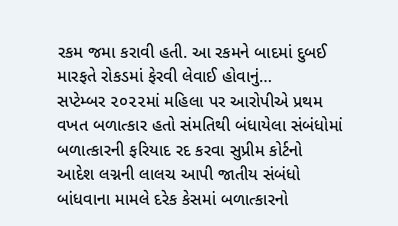રકમ જમા કરાવી હતી. આ રકમને બાદમાં દુબઈ મારફતે રોકડમાં ફેરવી લેવાઈ હોવાનું…
સપ્ટેમ્બર ૨૦૨૨માં મહિલા પર આરોપીએ પ્રથમ વખત બળાત્કાર હતો સંમતિથી બંધાયેલા સંબંધોમાં બળાત્કારની ફરિયાદ રદ કરવા સુપ્રીમ કોર્ટનો આદેશ લગ્નની લાલચ આપી જાતીય સંબંધો બાંધવાના મામલે દરેક કેસમાં બળાત્કારનો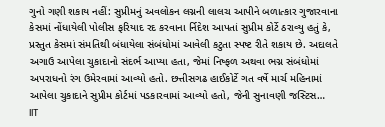ગુનો ગણી શકાય નહીં: સુપ્રીમનું અવલોકન લગ્નની લાલચ આપીને બળાત્કાર ગુજારવાના કેસમાં નોંધાયેલી પોલીસ ફરિયાદ રદ કરવાના ર્નિદેશ આપતાં સુપ્રીમ કોર્ટે ઠરાવ્યુ હતું કે, પ્રસ્તુત કેસમાં સંમતિથી બંધાયેલા સંબંધોમાં આવેલી કટુતા સ્પષ્ટ રીતે શકાય છે. અદાલતે અગાઉ આપેલા ચુકાદાનો સંદર્ભ આપ્યા હતા, જેમાં નિષ્ફળ અથવા ભગ્ન સંબંધોમાં અપરાધનો રંગ ઉમેરવામાં આવ્યો હતો. છત્તીસગઢ હાઈકોર્ટે ગત વર્ષે માર્ચ મહિનામાં આપેલા ચુકાદાને સુપ્રીમ કોર્ટમાં પડકારવામાં આવ્યો હતો, જેની સુનાવણી જસ્ટિસ…
IIT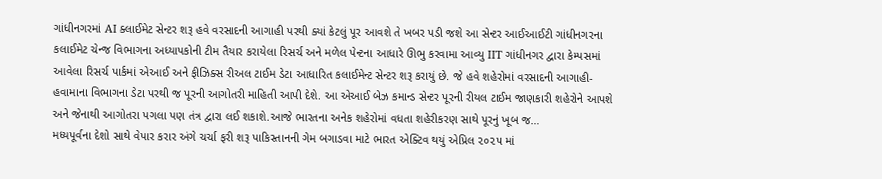ગાંધીનગરમાં AI ક્લાઈમેટ સેન્ટર શરૂ હવે વરસાદની આગાહી પરથી ક્યાં કેટલું પૂર આવશે તે ખબર પડી જશે આ સેન્ટર આઈઆઈટી ગાંધીનગરના કલાઈમેટ ચેન્જ વિભાગના અધ્યાપકોની ટીમ તૈયાર કરાયેલા રિસર્ચ અને મળેલ પેન્ટના આધારે ઊભુ કરવામા આવ્યુ IIT ગાંધીનગર દ્વારા કેમ્પસમાં આવેલા રિસર્ચ પાર્કમાં એઆઈ અને ફીઝિક્સ રીઅલ ટાઈમ ડેટા આધારિત કલાઈમેન્ટ સેન્ટર શરૂ કરાયું છે. જે હવે શહેરોમાં વરસાદની આગાહી-હવામાના વિભાગના ડેટા પરથી જ પૂરની આગોતરી માહિતી આપી દેશે. આ એઆઈ બેઝ કમાન્ડ સેન્ટર પૂરની રીયલ ટાઈમ જાણકારી શહેરોને આપશે અને જેનાથી આગોતરા પગલા પણ તંત્ર દ્વારા લઈ શકાશે.આજે ભારતના અનેક શહેરોમાં વધતા શહેરીકરણ સાથે પૂરનું ખૂબ જ…
મધ્યપૂર્વના દેશો સાથે વેપાર કરાર અંગે ચર્ચા ફરી શરૂ પાકિસ્તાનની ગેમ બગાડવા માટે ભારત એક્ટિવ થયું એપ્રિલ ૨૦૨૫ માં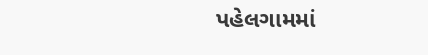પહેલગામમાં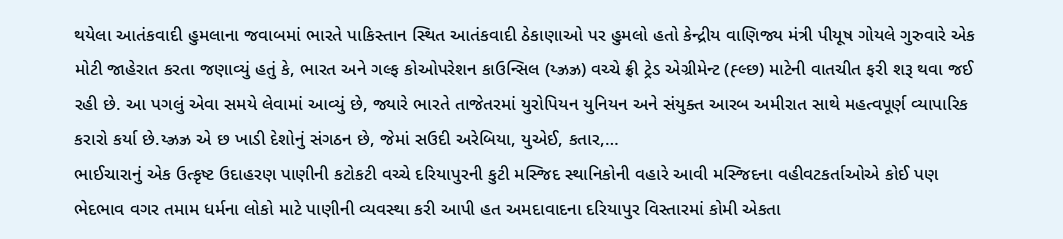થયેલા આતંકવાદી હુમલાના જવાબમાં ભારતે પાકિસ્તાન સ્થિત આતંકવાદી ઠેકાણાઓ પર હુમલો હતો કેન્દ્રીય વાણિજ્ય મંત્રી પીયૂષ ગોયલે ગુરુવારે એક મોટી જાહેરાત કરતા જણાવ્યું હતું કે, ભારત અને ગલ્ફ કોઓપરેશન કાઉન્સિલ (ય્ઝ્રઝ્ર) વચ્ચે ફ્રી ટ્રેડ એગ્રીમેન્ટ (હ્લ્છ) માટેની વાતચીત ફરી શરૂ થવા જઈ રહી છે. આ પગલું એવા સમયે લેવામાં આવ્યું છે, જ્યારે ભારતે તાજેતરમાં યુરોપિયન યુનિયન અને સંયુક્ત આરબ અમીરાત સાથે મહત્વપૂર્ણ વ્યાપારિક કરારો કર્યા છે.ય્ઝ્રઝ્ર એ છ ખાડી દેશોનું સંગઠન છે, જેમાં સઉદી અરેબિયા, યુએઈ, કતાર,…
ભાઈચારાનું એક ઉત્કૃષ્ટ ઉદાહરણ પાણીની કટોકટી વચ્ચે દરિયાપુરની કુટી મસ્જિદ સ્થાનિકોની વહારે આવી મસ્જિદના વહીવટકર્તાઓએ કોઈ પણ ભેદભાવ વગર તમામ ધર્મના લોકો માટે પાણીની વ્યવસ્થા કરી આપી હત અમદાવાદના દરિયાપુર વિસ્તારમાં કોમી એકતા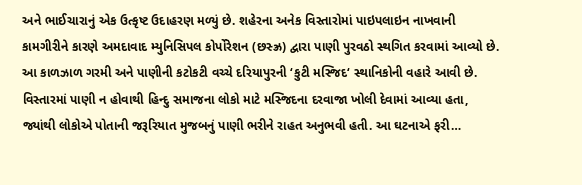અને ભાઈચારાનું એક ઉત્કૃષ્ટ ઉદાહરણ મળ્યું છે. શહેરના અનેક વિસ્તારોમાં પાઇપલાઇન નાખવાની કામગીરીને કારણે અમદાવાદ મ્યુનિસિપલ કોર્પોરેશન (છસ્ઝ્ર) દ્વારા પાણી પુરવઠો સ્થગિત કરવામાં આવ્યો છે. આ કાળઝાળ ગરમી અને પાણીની કટોકટી વચ્ચે દરિયાપુરની ‘કુટી મસ્જિદ‘ સ્થાનિકોની વહારે આવી છે. વિસ્તારમાં પાણી ન હોવાથી હિન્દુ સમાજના લોકો માટે મસ્જિદના દરવાજા ખોલી દેવામાં આવ્યા હતા, જ્યાંથી લોકોએ પોતાની જરૂરિયાત મુજબનું પાણી ભરીને રાહત અનુભવી હતી. આ ઘટનાએ ફરી…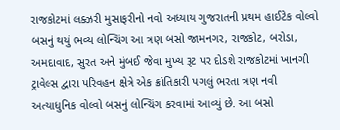રાજકોટમાં લક્ઝરી મુસાફરીનો નવો અધ્યાય ગુજરાતની પ્રથમ હાઈટેક વોલ્વો બસનું થયું ભવ્ય લોન્ચિંગ આ ત્રણ બસો જામનગર, રાજકોટ, બરોડા, અમદાવાદ, સુરત અને મુંબઈ જેવા મુખ્ય રૂટ પર દોડશે રાજકોટમાં ખાનગી ટ્રાવેલ્સ દ્વારા પરિવહન ક્ષેત્રે એક ક્રાંતિકારી પગલું ભરતા ત્રણ નવી અત્યાધુનિક વોલ્વો બસનું લોન્ચિંગ કરવામાં આવ્યું છે. આ બસો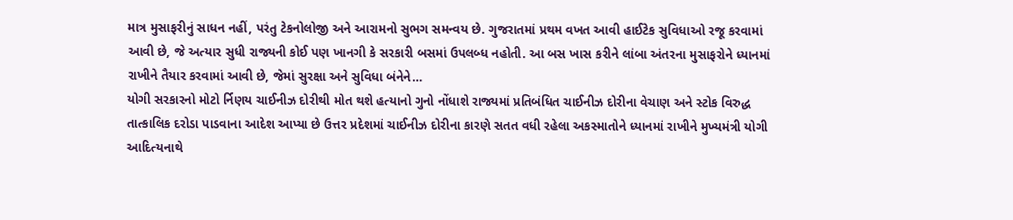માત્ર મુસાફરીનું સાધન નહીં, પરંતુ ટેકનોલોજી અને આરામનો સુભગ સમન્વય છે. ગુજરાતમાં પ્રથમ વખત આવી હાઈટેક સુવિધાઓ રજૂ કરવામાં આવી છે, જે અત્યાર સુધી રાજ્યની કોઈ પણ ખાનગી કે સરકારી બસમાં ઉપલબ્ધ નહોતી. આ બસ ખાસ કરીને લાંબા અંતરના મુસાફરોને ધ્યાનમાં રાખીને તૈયાર કરવામાં આવી છે, જેમાં સુરક્ષા અને સુવિધા બંનેને…
યોગી સરકારનો મોટો ર્નિણય ચાઈનીઝ દોરીથી મોત થશે હત્યાનો ગુનો નોંધાશે રાજ્યમાં પ્રતિબંધિત ચાઈનીઝ દોરીના વેચાણ અને સ્ટોક વિરુદ્ધ તાત્કાલિક દરોડા પાડવાના આદેશ આપ્યા છે ઉત્તર પ્રદેશમાં ચાઈનીઝ દોરીના કારણે સતત વધી રહેલા અકસ્માતોને ધ્યાનમાં રાખીને મુખ્યમંત્રી યોગી આદિત્યનાથે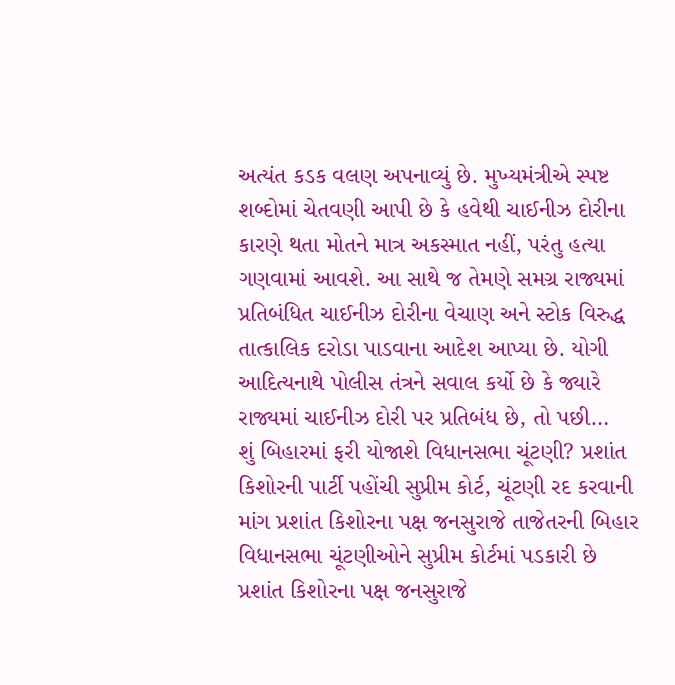અત્યંત કડક વલણ અપનાવ્યું છે. મુખ્યમંત્રીએ સ્પષ્ટ શબ્દોમાં ચેતવણી આપી છે કે હવેથી ચાઈનીઝ દોરીના કારણે થતા મોતને માત્ર અકસ્માત નહીં, પરંતુ હત્યા ગણવામાં આવશે. આ સાથે જ તેમણે સમગ્ર રાજ્યમાં પ્રતિબંધિત ચાઈનીઝ દોરીના વેચાણ અને સ્ટોક વિરુદ્ધ તાત્કાલિક દરોડા પાડવાના આદેશ આપ્યા છે. યોગી આદિત્યનાથે પોલીસ તંત્રને સવાલ કર્યો છે કે જ્યારે રાજ્યમાં ચાઈનીઝ દોરી પર પ્રતિબંધ છે, તો પછી…
શું બિહારમાં ફરી યોજાશે વિધાનસભા ચૂંટણી? પ્રશાંત કિશોરની પાર્ટી પહોંચી સુપ્રીમ કોર્ટ, ચૂંટણી રદ કરવાની માંગ પ્રશાંત કિશોરના પક્ષ જનસુરાજે તાજેતરની બિહાર વિધાનસભા ચૂંટણીઓને સુપ્રીમ કોર્ટમાં પડકારી છે પ્રશાંત કિશોરના પક્ષ જનસુરાજે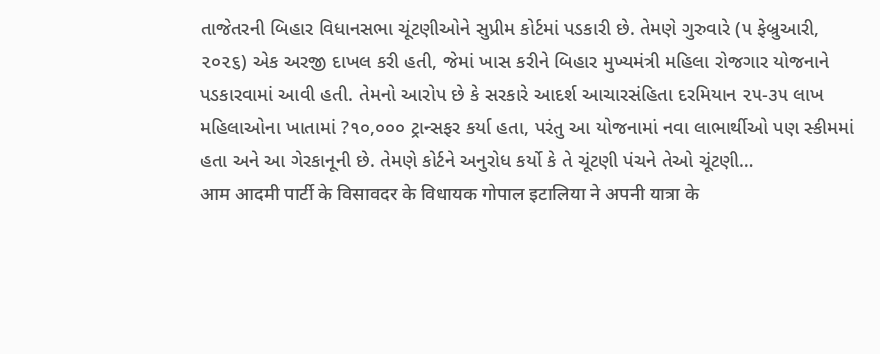તાજેતરની બિહાર વિધાનસભા ચૂંટણીઓને સુપ્રીમ કોર્ટમાં પડકારી છે. તેમણે ગુરુવારે (૫ ફેબ્રુઆરી, ૨૦૨૬) એક અરજી દાખલ કરી હતી, જેમાં ખાસ કરીને બિહાર મુખ્યમંત્રી મહિલા રોજગાર યોજનાને પડકારવામાં આવી હતી. તેમનો આરોપ છે કે સરકારે આદર્શ આચારસંહિતા દરમિયાન ૨૫-૩૫ લાખ મહિલાઓના ખાતામાં ?૧૦,૦૦૦ ટ્રાન્સફર કર્યા હતા, પરંતુ આ યોજનામાં નવા લાભાર્થીઓ પણ સ્કીમમાં હતા અને આ ગેરકાનૂની છે. તેમણે કોર્ટને અનુરોધ કર્યો કે તે ચૂંટણી પંચને તેઓ ચૂંટણી…
आम आदमी पार्टी के विसावदर के विधायक गोपाल इटालिया ने अपनी यात्रा के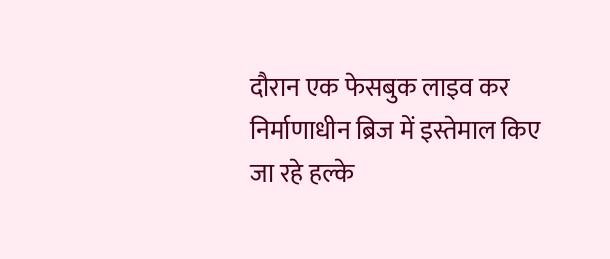दौरान एक फेसबुक लाइव कर निर्माणाधीन ब्रिज में इस्तेमाल किए जा रहे हल्के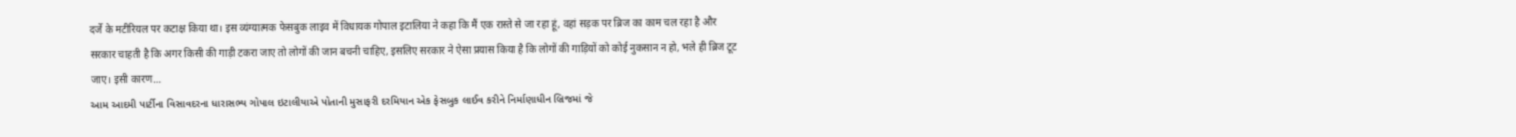दर्जे के मटीरियल पर कटाक्ष किया था। इस व्यंग्यात्मक फेसबुक लाइव में विधायक गोपाल इटालिया ने कहा कि मैं एक रास्ते से जा रहा हूं, वहां सड़क पर ब्रिज का काम चल रहा है और सरकार चाहती है कि अगर किसी की गाड़ी टकरा जाए तो लोगों की जान बचनी चाहिए, इसलिए सरकार ने ऐसा प्रयास किया है कि लोगों की गाड़ियों को कोई नुकसान न हो, भले ही ब्रिज टूट जाए। इसी कारण…
આમ આદમી પાર્ટીના વિસાવદરના ધારાસભ્ય ગોપાલ ઇટાલીયાએ પોતાની મુસાફરી દરમિયાન એક ફેસબુક લાઈવ કરીને નિર્માણાધીન બ્રિજમાં જે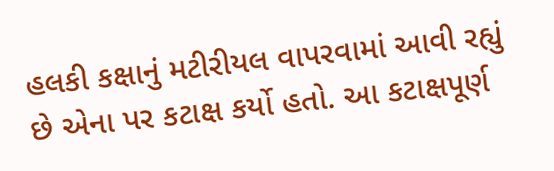હલકી કક્ષાનું મટીરીયલ વાપરવામાં આવી રહ્યું છે એના પર કટાક્ષ કર્યો હતો. આ કટાક્ષપૂર્ણ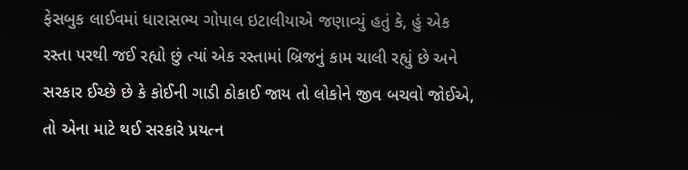ફેસબુક લાઈવમાં ધારાસભ્ય ગોપાલ ઇટાલીયાએ જણાવ્યું હતું કે, હું એક રસ્તા પરથી જઈ રહ્યો છું ત્યાં એક રસ્તામાં બ્રિજનું કામ ચાલી રહ્યું છે અને સરકાર ઈચ્છે છે કે કોઈની ગાડી ઠોકાઈ જાય તો લોકોને જીવ બચવો જોઈએ, તો એના માટે થઈ સરકારે પ્રયત્ન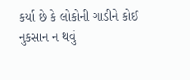કર્યા છે કે લોકોની ગાડીને કોઈ નુકસાન ન થવું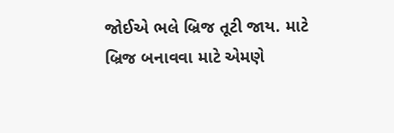જોઈએ ભલે બ્રિજ તૂટી જાય. માટે બ્રિજ બનાવવા માટે એમણે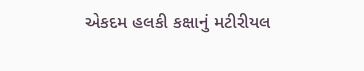એકદમ હલકી કક્ષાનું મટીરીયલ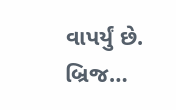વાપર્યું છે. બ્રિજ…